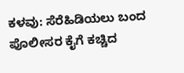ಕಳವು: ಸೆರೆಹಿಡಿಯಲು ಬಂದ ಪೊಲೀಸರ ಕೈಗೆ ಕಚ್ಚಿದ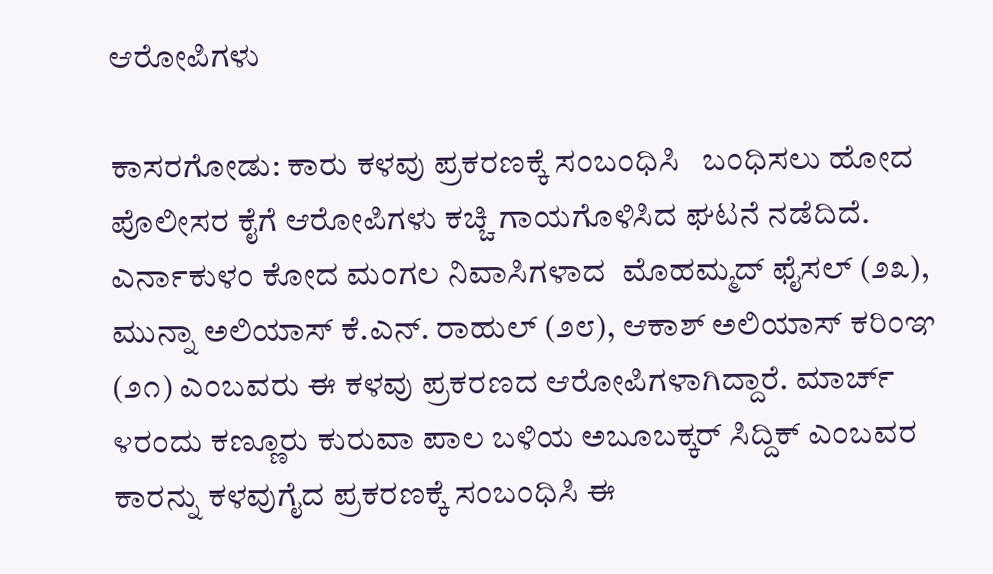ಆರೋಪಿಗಳು

ಕಾಸರಗೋಡು: ಕಾರು ಕಳವು ಪ್ರಕರಣಕ್ಕೆ ಸಂಬಂಧಿಸಿ   ಬಂಧಿಸಲು ಹೋದ ಪೊಲೀಸರ ಕೈಗೆ ಆರೋಪಿಗಳು ಕಚ್ಚಿ ಗಾಯಗೊಳಿಸಿದ ಘಟನೆ ನಡೆದಿದೆ. ಎರ್ನಾಕುಳಂ ಕೋದ ಮಂಗಲ ನಿವಾಸಿಗಳಾದ  ಮೊಹಮ್ಮದ್ ಫೈಸಲ್ (೨೩), ಮುನ್ನಾ ಅಲಿಯಾಸ್ ಕೆ.ಎನ್. ರಾಹುಲ್ (೨೮), ಆಕಾಶ್ ಅಲಿಯಾಸ್ ಕರಿಂಞ (೨೧) ಎಂಬವರು ಈ ಕಳವು ಪ್ರಕರಣದ ಆರೋಪಿಗಳಾಗಿದ್ದಾರೆ. ಮಾರ್ಚ್ ೪ರಂದು ಕಣ್ಣೂರು ಕುರುವಾ ಪಾಲ ಬಳಿಯ ಅಬೂಬಕ್ಕರ್ ಸಿದ್ದಿಕ್ ಎಂಬವರ ಕಾರನ್ನು ಕಳವುಗೈದ ಪ್ರಕರಣಕ್ಕೆ ಸಂಬಂಧಿಸಿ ಈ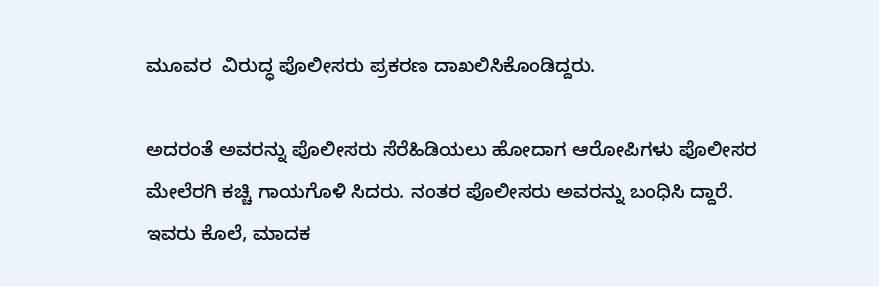ಮೂವರ  ವಿರುದ್ಧ ಪೊಲೀಸರು ಪ್ರಕರಣ ದಾಖಲಿಸಿಕೊಂಡಿದ್ದರು.

ಅದರಂತೆ ಅವರನ್ನು ಪೊಲೀಸರು ಸೆರೆಹಿಡಿಯಲು ಹೋದಾಗ ಆರೋಪಿಗಳು ಪೊಲೀಸರ ಮೇಲೆರಗಿ ಕಚ್ಚಿ ಗಾಯಗೊಳಿ ಸಿದರು. ನಂತರ ಪೊಲೀಸರು ಅವರನ್ನು ಬಂಧಿಸಿ ದ್ದಾರೆ. ಇವರು ಕೊಲೆ, ಮಾದಕ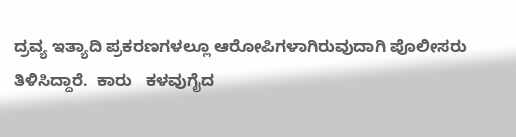ದ್ರವ್ಯ ಇತ್ಯಾದಿ ಪ್ರಕರಣಗಳಲ್ಲೂ ಆರೋಪಿಗಳಾಗಿರುವುದಾಗಿ ಪೊಲೀಸರು ತಿಳಿಸಿದ್ದಾರೆ.  ಕಾರು   ಕಳವುಗೈದ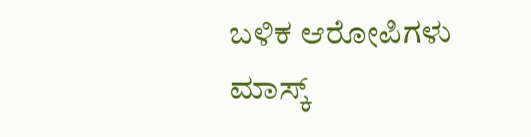ಬಳಿಕ ಆರೋಪಿಗಳು ಮಾಸ್ಕ್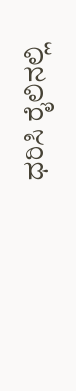ಧರಿಸಿ ರೈಲಿನಲ್ಲಿ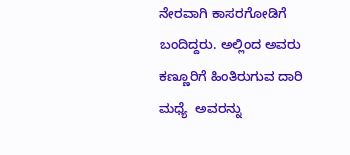ನೇರವಾಗಿ ಕಾಸರಗೋಡಿಗೆ ಬಂದಿದ್ದರು. ಅಲ್ಲಿಂದ ಅವರು ಕಣ್ಣೂರಿಗೆ ಹಿಂತಿರುಗುವ ದಾರಿ ಮಧ್ಯೆ  ಅವರನ್ನು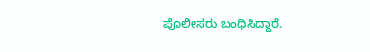ಪೊಲೀಸರು ಬಂಧಿಸಿದ್ದಾರೆ.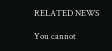RELATED NEWS

You cannot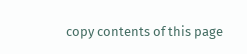copy contents of this page